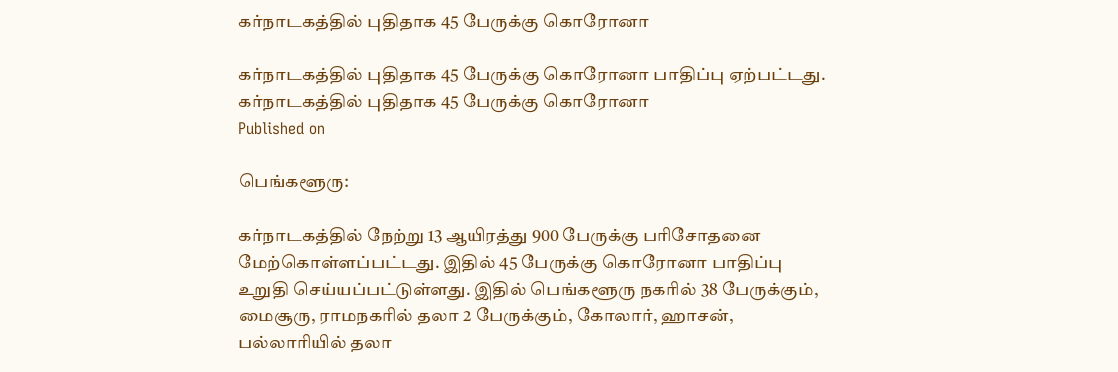கர்நாடகத்தில் புதிதாக 45 பேருக்கு கொரோனா

கர்நாடகத்தில் புதிதாக 45 பேருக்கு கொரோனா பாதிப்பு ஏற்பட்டது.
கர்நாடகத்தில் புதிதாக 45 பேருக்கு கொரோனா
Published on

பெங்களூரு:

கர்நாடகத்தில் நேற்று 13 ஆயிரத்து 900 பேருக்கு பரிசோதனை மேற்கொள்ளப்பட்டது. இதில் 45 பேருக்கு கொரோனா பாதிப்பு உறுதி செய்யப்பட்டுள்ளது. இதில் பெங்களூரு நகரில் 38 பேருக்கும், மைசூரு, ராமநகரில் தலா 2 பேருக்கும், கோலார், ஹாசன், பல்லாரியில் தலா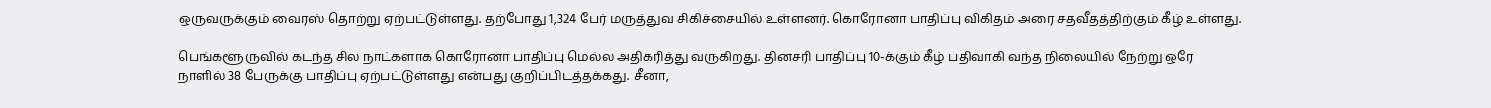ஒருவருக்கும் வைரஸ் தொற்று ஏற்பட்டுள்ளது. தற்போது 1,324 பேர் மருத்துவ சிகிச்சையில் உள்ளனர். கொரோனா பாதிப்பு விகிதம் அரை சதவீதத்திற்கும் கீழ் உள்ளது.

பெங்களூருவில் கடந்த சில நாட்களாக கொரோனா பாதிப்பு மெல்ல அதிகரித்து வருகிறது. தினசரி பாதிப்பு 10-க்கும் கீழ் பதிவாகி வந்த நிலையில் நேற்று ஒரே நாளில் 38 பேருக்கு பாதிப்பு ஏற்பட்டுள்ளது என்பது குறிப்பிடத்தக்கது. சீனா,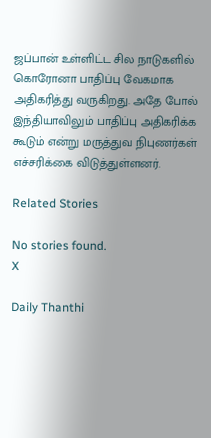ஜப்பான் உள்ளிட்ட சில நாடுகளில் கொரோனா பாதிப்பு வேகமாக அதிகரித்து வருகிறது. அதே போல் இந்தியாவிலும் பாதிப்பு அதிகரிக்க கூடும் என்று மருத்துவ நிபுணர்கள் எச்சரிக்கை விடுத்துள்ளனர்.

Related Stories

No stories found.
X

Daily Thanthi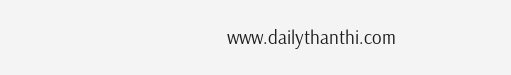www.dailythanthi.com